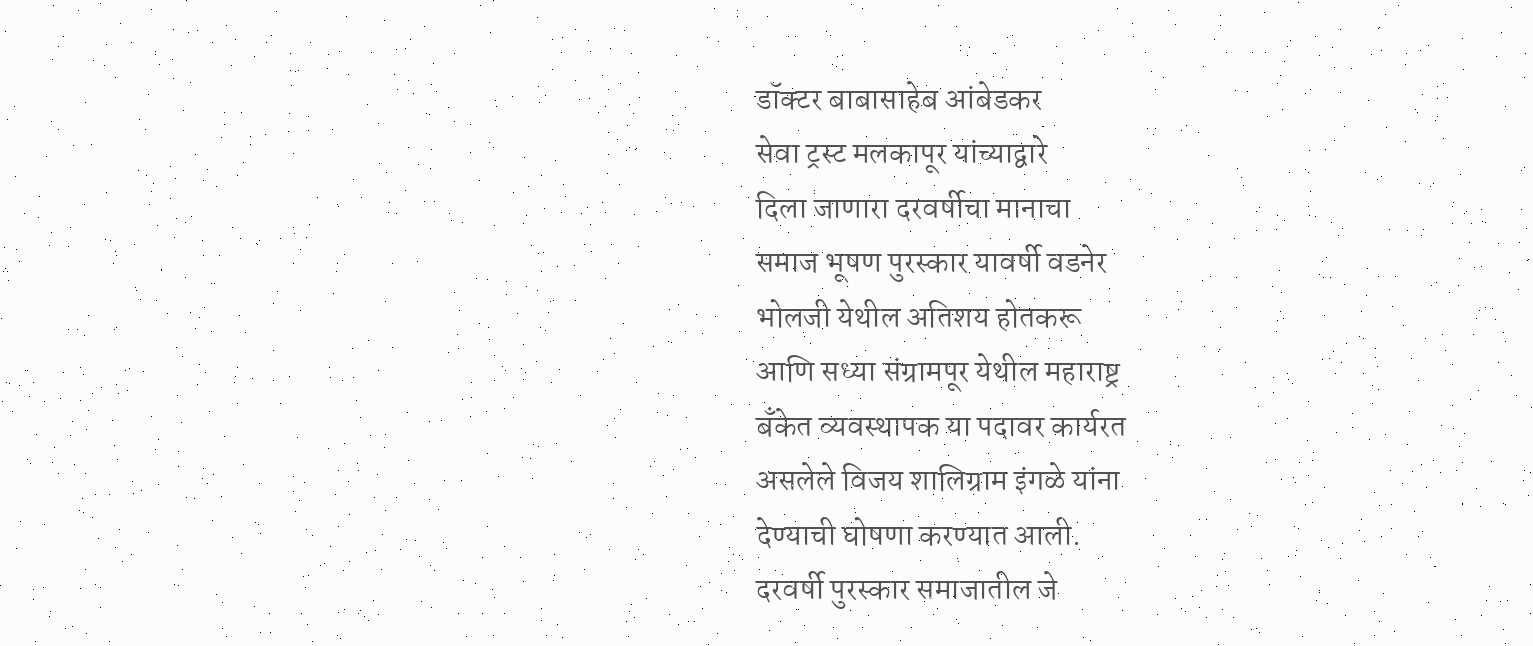डॉक्टर बाबासाहेब आंबेडकर
सेवा ट्रस्ट मलकापूर यांच्याद्वारे
दिला जाणारा दरवर्षीचा मानाचा
समाज भूषण पुरस्कार यावर्षी वडनेर
भोलजी येथील अतिशय होतकरू
आणि सध्या संग्रामपूर येथील महाराष्ट्र
बँकेत व्यवस्थापक या पदावर कार्यरत
असलेले विजय शालिग्राम इंगळे यांना
देण्याची घोषणा करण्यात आली.
दरवर्षी पुरस्कार समाजातील जे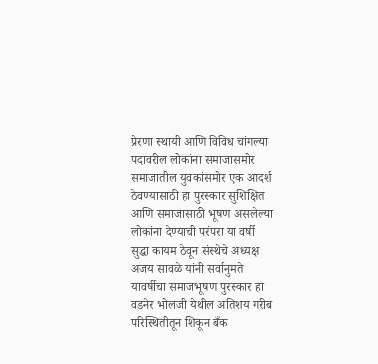प्रेरणा स्थायी आणि विविध चांगल्या
पदावरील लोकांना समाजासमोर
समाजातील युवकांसमोर एक आदर्श
ठेवण्यासाठी हा पुरस्कार सुशिक्षित
आणि समाजासाठी भूषण असलेल्या
लोकांना देण्याची परंपरा या वर्षी
सुद्धा कायम ठेवून संस्थेचे अध्यक्ष
अजय सावळे यांनी सर्वानुमते
यावर्षीचा समाजभूषण पुरस्कार हा
वडनेर भोलजी येथील अतिशय गरीब
परिस्थितीतून शिकून बँक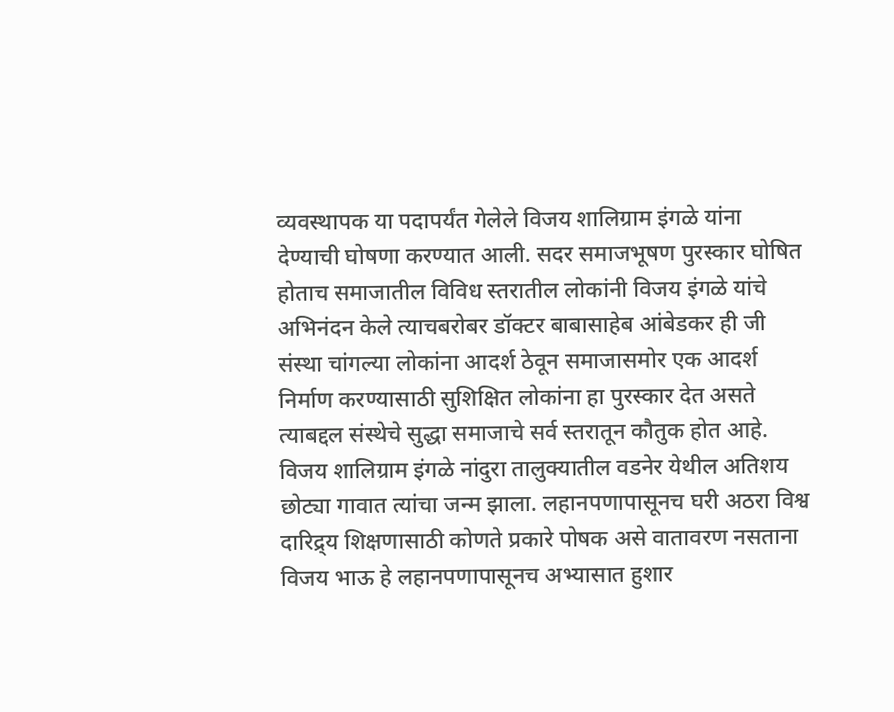व्यवस्थापक या पदापर्यंत गेलेले विजय शालिग्राम इंगळे यांना देण्याची घोषणा करण्यात आली. सदर समाजभूषण पुरस्कार घोषित होताच समाजातील विविध स्तरातील लोकांनी विजय इंगळे यांचे अभिनंदन केले त्याचबरोबर डॉक्टर बाबासाहेब आंबेडकर ही जी संस्था चांगल्या लोकांना आदर्श ठेवून समाजासमोर एक आदर्श निर्माण करण्यासाठी सुशिक्षित लोकांना हा पुरस्कार देत असते त्याबद्दल संस्थेचे सुद्धा समाजाचे सर्व स्तरातून कौतुक होत आहे. विजय शालिग्राम इंगळे नांदुरा तालुक्यातील वडनेर येथील अतिशय छोट्या गावात त्यांचा जन्म झाला. लहानपणापासूनच घरी अठरा विश्व दारिद्र्य शिक्षणासाठी कोणते प्रकारे पोषक असे वातावरण नसताना विजय भाऊ हे लहानपणापासूनच अभ्यासात हुशार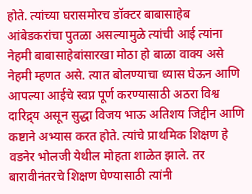होते. त्यांच्या घरासमोरच डॉक्टर बाबासाहेब आंबेडकरांचा पुतळा असल्यामुळे त्यांची आई त्यांना नेहमी बाबासाहेबांसारखा मोठा हो बाळा वाक्य असे नेहमी म्हणत असे. त्यात बोलण्याचा ध्यास घेऊन आणि आपल्या आईचे स्वप्न पूर्ण करण्यासाठी अठरा विश्व दारिद्र्य असून सुद्धा विजय भाऊ अतिशय जिद्दीन आणि कष्टाने अभ्यास करत होते. त्यांचे प्राथमिक शिक्षण हे वडनेर भोलजी येथील मोहता शाळेत झाले. तर बारावीनंतरचे शिक्षण घेण्यासाठी त्यांनी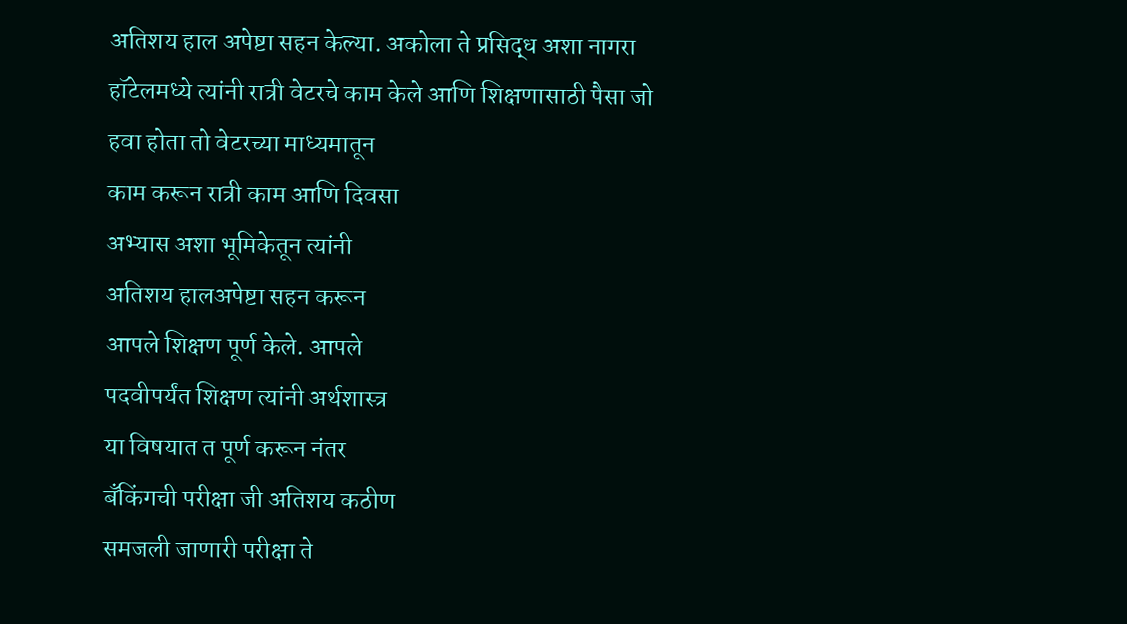अतिशय हाल अपेष्टा सहन केल्या. अकोला ते प्रसिद्ध अशा नागरा हॉटेलमध्ये त्यांनी रात्री वेटरचे काम केले आणि शिक्षणासाठी पैसा जो
हवा होता तो वेटरच्या माध्यमातून
काम करून रात्री काम आणि दिवसा
अभ्यास अशा भूमिकेतून त्यांनी
अतिशय हालअपेष्टा सहन करून
आपले शिक्षण पूर्ण केले. आपले
पदवीपर्यंत शिक्षण त्यांनी अर्थशास्त्र
या विषयात त पूर्ण करून नंतर
बँकिंगची परीक्षा जी अतिशय कठीण
समजली जाणारी परीक्षा ते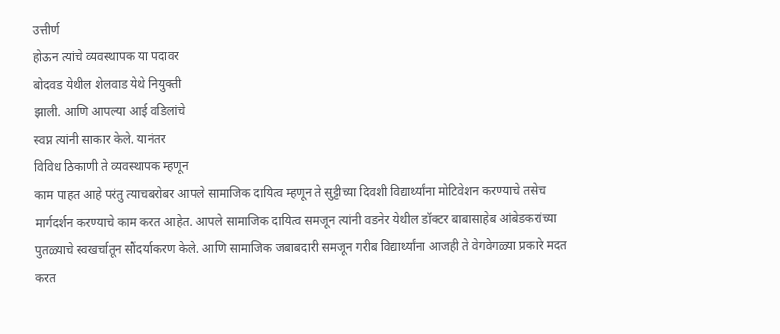उत्तीर्ण
होऊन त्यांचे व्यवस्थापक या पदावर
बोदवड येथील शेलवाड येथे नियुक्ती
झाली. आणि आपल्या आई वडिलांचे
स्वप्न त्यांनी साकार केले. यानंतर
विविध ठिकाणी ते व्यवस्थापक म्हणून
काम पाहत आहे परंतु त्याचबरोबर आपले सामाजिक दायित्व म्हणून ते सुट्टीच्या दिवशी विद्यार्थ्यांना मोटिवेशन करण्याचे तसेच मार्गदर्शन करण्याचे काम करत आहेत. आपले सामाजिक दायित्व समजून त्यांनी वडनेर येथील डॉक्टर बाबासाहेब आंबेडकरांच्या पुतळ्याचे स्वखर्चातून सौंदर्याकरण केले. आणि सामाजिक जबाबदारी समजून गरीब विद्यार्थ्यांना आजही ते वेगवेगळ्या प्रकारे मदत करत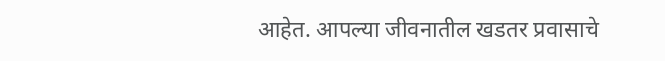आहेत. आपल्या जीवनातील खडतर प्रवासाचे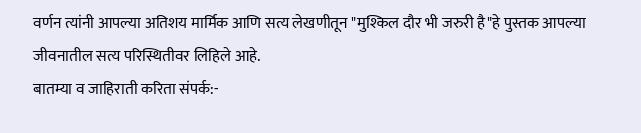वर्णन त्यांनी आपल्या अतिशय मार्मिक आणि सत्य लेखणीतून "मुश्किल दौर भी जरुरी है"हे पुस्तक आपल्या जीवनातील सत्य परिस्थितीवर लिहिले आहे.
बातम्या व जाहिराती करिता संपर्क:-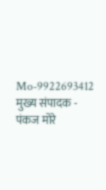Mo-9922693412
मुख्य संपादक - पंकज मोरे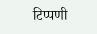टिप्पणी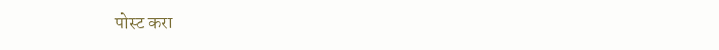पोस्ट करा